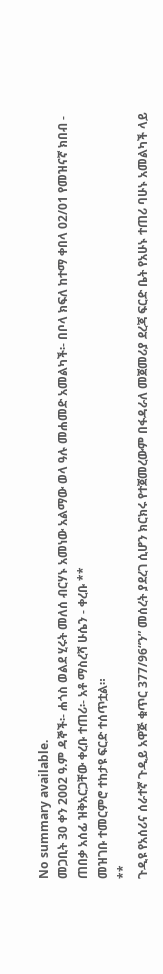No summary available.
መጋቢት 30 ቀን 2002 ዓ.ም ዳኞች፡- ሐጎስ ወልደ ሂሩት መለሰ ብርሃኑ አመነው አልማው ወላ ዓሉ መሐመድ አመልካች፡- በቦላ ክፍለ ከተማ ቀበላ 02/01 የመዝናኛ ክበብ - ጠበቃ አሰፊ ዝቅአርጋቸው ቀረቡ ተጠሪ፡- አቶ ማስረሻ ሁሴን - ቀረቡ **
መዝገቡ ተመርምሮ ተከታዩ ፍርድ ተሰጥቷል።
**
ጉዲዩ የአሰሪና ሰራተኛ ጉዲይ አዋጅ ቁጥር 377/96“ን” መሰረት ያደረገ ሲሆን ክርክሩ የተጀመረውም በፋዳራለ መጀመሪያ ደረጃ ፍርድ ቤት የአሁኑ ተጠሪ ባሁኑ አመልካች ላይ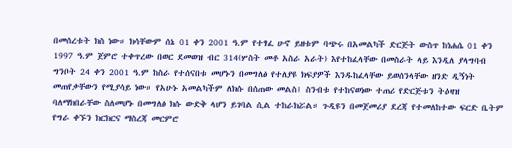በመሰረቱት ክስ ነው። ክሳቸውም ሰኔ 01 ቀን 2001 ዓ.ም የተፃፈ ሁኖ ይዘቱም ባጭሩ በአመልካች ድርጅት ውስጥ ከነሐሴ 01 ቀን 1997 ዓ.ም ጀምሮ ተቀጥረው በወር ደመወዝ ብር 314(ሦስት መቶ አስራ አራት) እየተከፈላቸው በመስራት ላይ እንዲለ ያላግባብ ግንቦት 24 ቀን 2001 ዓ.ም ከስራ የተሰናበቱ መሆኑን በመግለፅ የተለያዩ ክፍያዎች እንዱከፈላቸው ይወሰንላቸው ዘንድ ዲኝነት መጠየቃቸውን የሚያሳይ ነው። የአሁኑ አመልካችም ለክሱ በሰጠው መልስ፤ ስንብቱ የተከናወነው ተጠሪ የድርጅቱን ትዕዛዝ ባለማክበራቸው ስለመሆኑ በመግለፅ ክሱ ውድቅ ላሆን ይገባል ሲል ተከራክሯል። ጉዲዩን በመጀመሪያ ደረጃ የተመለከተው ፍርድ ቤትም የግራ ቀኙን ክርክርና ማስረጃ መርምሮ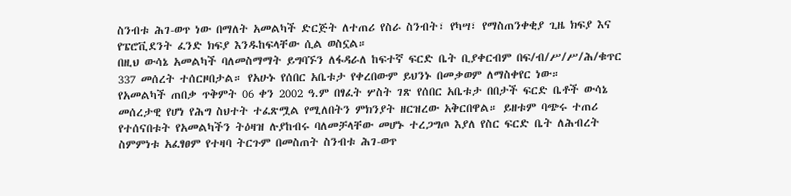ስንብቱ ሕገ-ወጥ ነው በማለት አመልካች ድርጅት ለተጠሪ የስራ ስንብት፣ የካሣ፣ የማስጠንቀቂያ ጊዜ ክፍያ እና የፔሮቪደንት ፈንድ ክፍያ እንዱከፍላቸው ሲል ወስኗል።
በዚህ ውሳኔ አመልካች ባለመስማማት ይግባኙን ለፋዳራለ ከፍተኛ ፍርድ ቤት ቢያቀርብም በፍ/ብ/ሥ/ሥ/ሕ/ቁጥር 337 መሰረት ተሰርዞበታል። የአሁኑ የሰበር አቤቱታ የቀረበውም ይህንኑ በመቃወም ለማስቀየር ነው።
የአመልካች ጠበቃ ጥቅምት 06 ቀን 2002 ዓ.ም በፃፈት ሦስት ገጽ የሰበር አቤቱታ በበታች ፍርድ ቤቶች ውሳኔ መሰረታዊ የሆነ የሕግ ስህተት ተፈጽሟል የሚለበትን ምክንያት ዘርዝረው አቅርበዋል። ይዘቱም ባጭሩ ተጠሪ የተሰናበቱት የአመልካችን ትዕዛዝ ሉያከብሩ ባለመቻላቸው መሆኑ ተረጋግጦ እያለ የስር ፍርድ ቤት ለሕብረት ስምምነቱ አፈፃፀም የተዛባ ትርጉም በመስጠት ስንብቱ ሕገ-ወጥ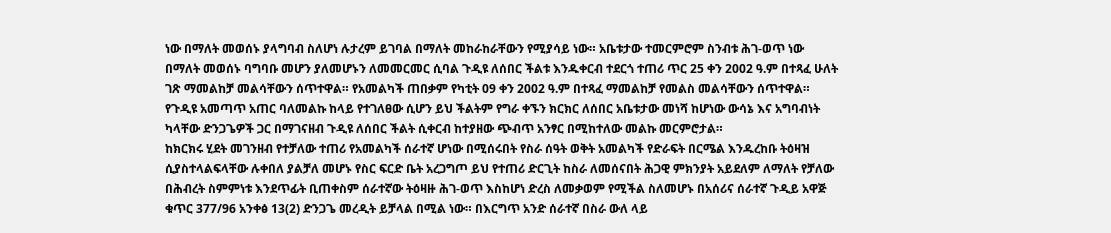ነው በማለት መወሰኑ ያላግባብ ስለሆነ ሉታረም ይገባል በማለት መከራከራቸውን የሚያሳይ ነው። አቤቱታው ተመርምሮም ስንብቱ ሕገ-ወጥ ነው በማለት መወሰኑ ባግባቡ መሆን ያለመሆኑን ለመመርመር ሲባል ጉዲዩ ለሰበር ችልቱ እንዱቀርብ ተደርጎ ተጠሪ ጥር 25 ቀን 2002 ዓ.ም በተጻፈ ሁለት ገጽ ማመልከቻ መልሳቸውን ሰጥተዋል። የአመልካች ጠበቃም የካቲት 09 ቀን 2002 ዓ.ም በተጻፈ ማመልከቻ የመልስ መልሳቸውን ሰጥተዋል።
የጉዲዩ አመጣጥ አጠር ባለመልኩ ከላይ የተገለፀው ሲሆን ይህ ችልትም የግራ ቀኙን ክርክር ለሰበር አቤቱታው መነሻ ከሆነው ውሳኔ እና አግባብነት ካላቸው ድንጋጌዎች ጋር በማገናዘብ ጉዲዩ ለሰበር ችልት ሲቀርብ ከተያዘው ጭብጥ አንፃር በሚከተለው መልኩ መርምሮታል።
ከክርክሩ ሂደት መገንዘብ የተቻለው ተጠሪ የአመልካች ሰራተኛ ሆነው በሚሰሩበት የስራ ሰዓት ወቅት አመልካች የድራፍት በርሜል እንዱረከቡ ትዕዛዝ ሲያስተላልፍላቸው ሉቀበለ ያልቻለ መሆኑ የስር ፍርድ ቤት አረጋግጦ ይህ የተጠሪ ድርጊት ከስራ ለመሰናበት ሕጋዊ ምክንያት አይደለም ለማለት የቻለው በሕብረት ስምምነቱ እንደጥፊት ቢጠቀስም ሰራተኛው ትዕዛዙ ሕገ-ወጥ እስከሆነ ድረስ ለመቃወም የሚችል ስለመሆኑ በአሰሪና ሰራተኛ ጉዲይ አዋጅ ቁጥር 377/96 አንቀፅ 13(2) ድንጋጌ መረዲት ይቻላል በሚል ነው። በእርግጥ አንድ ሰራተኛ በስራ ውለ ላይ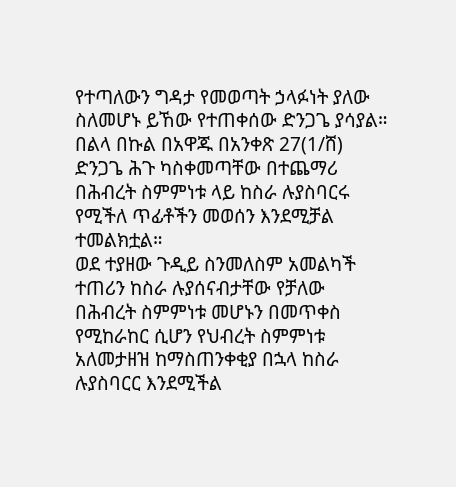የተጣለውን ግዳታ የመወጣት ኃላፉነት ያለው ስለመሆኑ ይኸው የተጠቀሰው ድንጋጌ ያሳያል። በልላ በኩል በአዋጁ በአንቀጽ 27(1/ሸ) ድንጋጌ ሕጉ ካስቀመጣቸው በተጨማሪ በሕብረት ስምምነቱ ላይ ከስራ ሉያስባርሩ የሚችለ ጥፊቶችን መወሰን እንደሚቻል ተመልክቷል።
ወደ ተያዘው ጉዲይ ስንመለስም አመልካች ተጠሪን ከስራ ሉያሰናብታቸው የቻለው በሕብረት ስምምነቱ መሆኑን በመጥቀስ የሚከራከር ሲሆን የህብረት ስምምነቱ አለመታዘዝ ከማስጠንቀቂያ በኋላ ከስራ ሉያስባርር እንደሚችል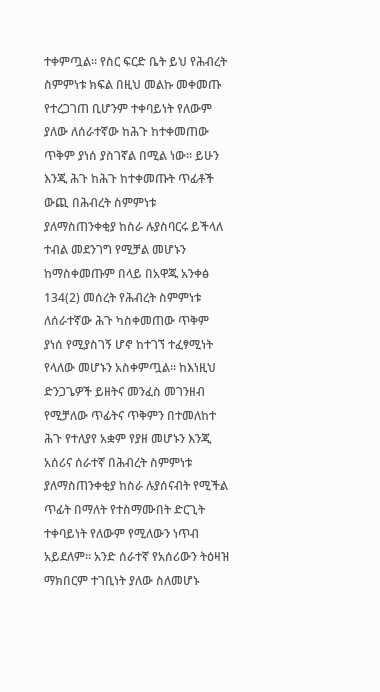ተቀምጧል። የስር ፍርድ ቤት ይህ የሕብረት ስምምነቱ ክፍል በዚህ መልኩ መቀመጡ የተረጋገጠ ቢሆንም ተቀባይነት የለውም ያለው ለሰራተኛው ከሕጉ ከተቀመጠው ጥቅም ያነሰ ያስገኛል በሚል ነው። ይሁን እንጂ ሕጉ ከሕጉ ከተቀመጡት ጥፊቶች ውጪ በሕብረት ስምምነቱ ያለማስጠንቀቂያ ከስራ ሉያስባርሩ ይችላለ ተብል መደንገግ የሚቻል መሆኑን ከማስቀመጡም በላይ በአዋጁ አንቀፅ 134(2) መሰረት የሕብረት ስምምነቱ ለሰራተኛው ሕጉ ካስቀመጠው ጥቅም ያነሰ የሚያስገኝ ሆኖ ከተገኘ ተፈፃሚነት የላለው መሆኑን አስቀምጧል። ከእነዚህ ድንጋጌዎች ይዘትና መንፈስ መገንዘብ የሚቻለው ጥፊትና ጥቅምን በተመለከተ ሕጉ የተለያየ አቋም የያዘ መሆኑን እንጂ አሰሪና ሰራተኛ በሕብረት ስምምነቱ ያለማስጠንቀቂያ ከስራ ሉያሰናብት የሚችል ጥፊት በማለት የተስማሙበት ድርጊት ተቀባይነት የለውም የሚለውን ነጥብ አይደለም። አንድ ሰራተኛ የአሰሪውን ትዕዛዝ ማክበርም ተገቢነት ያለው ስለመሆኑ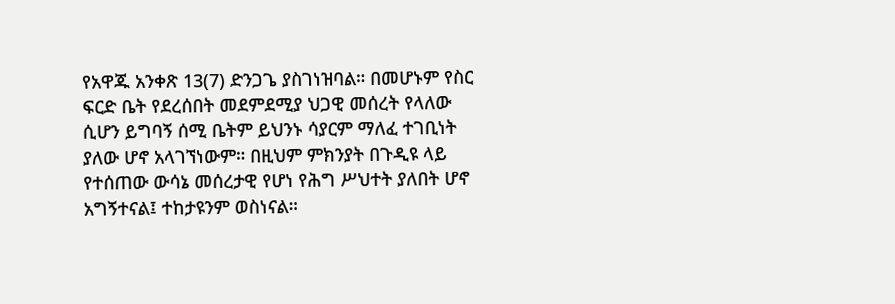የአዋጁ አንቀጽ 13(7) ድንጋጌ ያስገነዝባል። በመሆኑም የስር ፍርድ ቤት የደረሰበት መደምደሚያ ህጋዊ መሰረት የላለው ሲሆን ይግባኝ ሰሚ ቤትም ይህንኑ ሳያርም ማለፈ ተገቢነት ያለው ሆኖ አላገኘነውም። በዚህም ምክንያት በጉዲዩ ላይ የተሰጠው ውሳኔ መሰረታዊ የሆነ የሕግ ሥህተት ያለበት ሆኖ አግኝተናል፤ ተከታዩንም ወስነናል።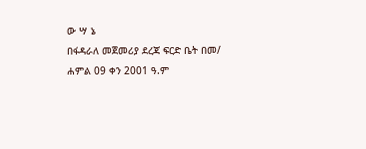ው ሣ ኔ
በፋዳራለ መጀመሪያ ደረጃ ፍርድ ቤት በመ/ ሐምል 09 ቀን 2001 ዓ.ም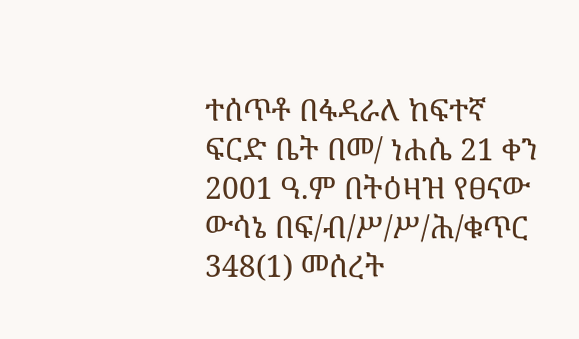ተሰጥቶ በፋዳራለ ከፍተኛ ፍርድ ቤት በመ/ ነሐሴ 21 ቀን 2001 ዓ.ም በትዕዛዝ የፀናው ውሳኔ በፍ/ብ/ሥ/ሥ/ሕ/ቁጥር 348(1) መሰረት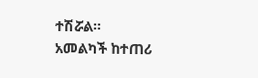ተሽሯል።
አመልካች ከተጠሪ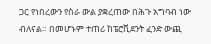ጋር የነበረውን የስራ ውል ያቋረጠው በሕጉ አግባብ ነው ብለናል። በመሆኑም ተጠሪ ከፔሮቪደንት ፈንድ ውጪ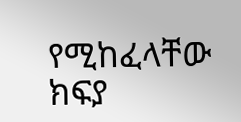የሚከፈላቸው ክፍያ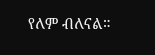የለም ብለናል።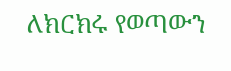ለክርክሩ የወጣውን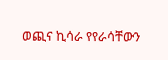ወጪና ኪሳራ የየራሳቸውን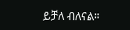ይቻለ ብለናል።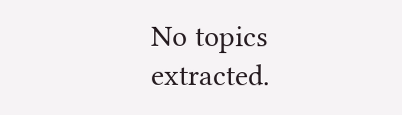No topics extracted.